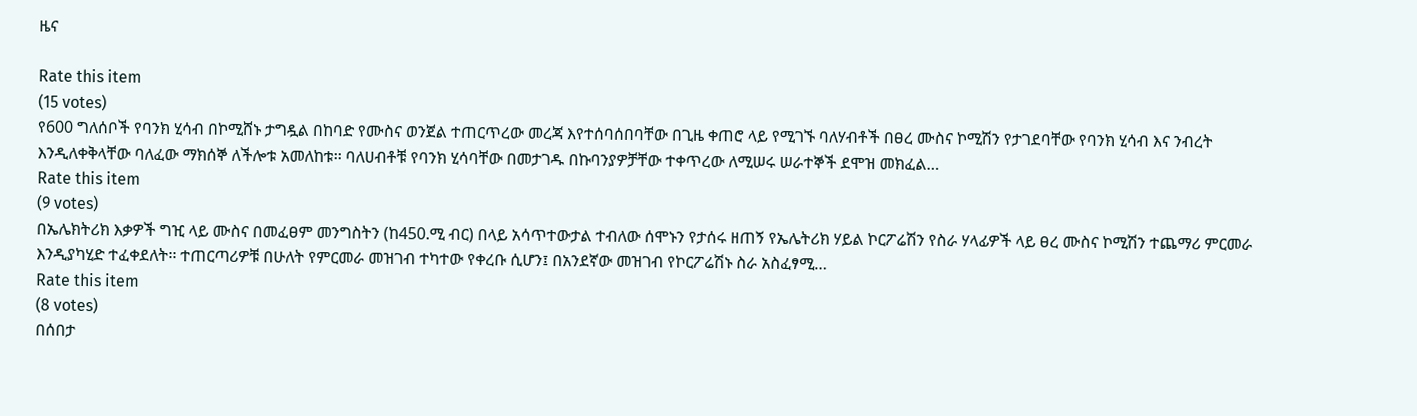ዜና

Rate this item
(15 votes)
የ600 ግለሰቦች የባንክ ሂሳብ በኮሚሸኑ ታግዷል በከባድ የሙስና ወንጀል ተጠርጥረው መረጃ እየተሰባሰበባቸው በጊዜ ቀጠሮ ላይ የሚገኙ ባለሃብቶች በፀረ ሙስና ኮሚሽን የታገደባቸው የባንክ ሂሳብ እና ንብረት እንዲለቀቅላቸው ባለፈው ማክሰኞ ለችሎቱ አመለከቱ፡፡ ባለሀብቶቹ የባንክ ሂሳባቸው በመታገዱ በኩባንያዎቻቸው ተቀጥረው ለሚሠሩ ሠራተኞች ደሞዝ መክፈል…
Rate this item
(9 votes)
በኤሌክትሪክ እቃዎች ግዢ ላይ ሙስና በመፈፀም መንግስትን (ከ450.ሚ ብር) በላይ አሳጥተውታል ተብለው ሰሞኑን የታሰሩ ዘጠኝ የኤሌትሪክ ሃይል ኮርፖሬሽን የስራ ሃላፊዎች ላይ ፀረ ሙስና ኮሚሽን ተጨማሪ ምርመራ እንዲያካሂድ ተፈቀደለት፡፡ ተጠርጣሪዎቹ በሁለት የምርመራ መዝገብ ተካተው የቀረቡ ሲሆን፤ በአንደኛው መዝገብ የኮርፖሬሽኑ ስራ አስፈፃሚ…
Rate this item
(8 votes)
በሰበታ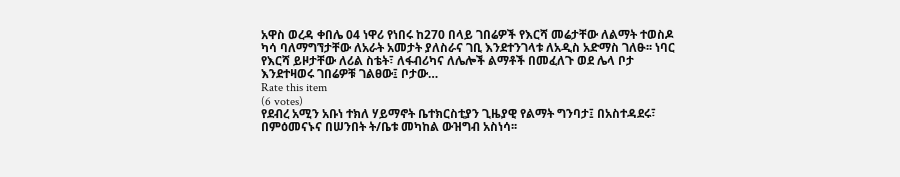አዋስ ወረዳ ቀበሌ 04 ነዋሪ የነበሩ ከ270 በላይ ገበሬዎች የእርሻ መሬታቸው ለልማት ተወስዶ ካሳ ባለማግኘታቸው ለአራት አመታት ያለስራና ገቢ እንደተንገላቱ ለአዲስ አድማስ ገለፁ፡፡ ነባር የእርሻ ይዞታቸው ለሪል ስቴት፣ ለፋብሪካና ለሌሎች ልማቶች በመፈለጉ ወደ ሌላ ቦታ እንደተዛወሩ ገበሬዎቹ ገልፀው፤ ቦታው…
Rate this item
(6 votes)
የደብረ አሚን አቡነ ተክለ ሃይማኖት ቤተክርስቲያን ጊዜያዊ የልማት ግንባታ፤ በአስተዳደሩ፣ በምዕመናኑና በሠንበት ት/ቤቱ መካከል ውዝግብ አስነሳ፡፡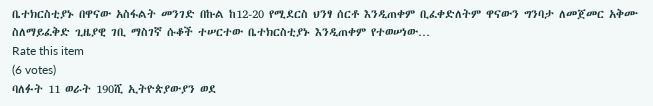ቤተክርስቲያኑ በዋናው አስፋልት መንገድ በኩል ከ12-20 የሚደርስ ህንፃ ሰርቶ እንዲጠቀም ቢፈቀድለትም ዋናውን ግንባታ ለመጀመር አቅሙ ስለማይፈቅድ ጊዜያዊ ገቢ ማስገኛ ሱቆች ተሠርተው ቤተክርስቲያኑ እንዲጠቀም የተወሠነው…
Rate this item
(6 votes)
ባለፉት 11 ወራት 190ሺ ኢትዮጵያውያን ወደ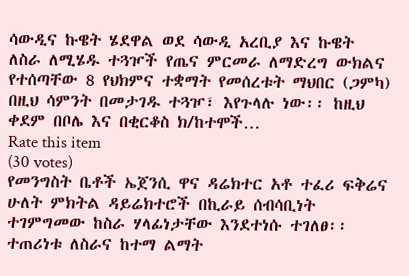ሳውዲና ኩዌት ሄደዋል ወደ ሳውዲ አረቢያ እና ኩዌት ለስራ ለሚሄዱ ተጓዦች የጤና ምርመራ ለማድረግ ውክልና የተሰጣቸው 8 የህክምና ተቋማት የመሰረቱት ማህበር (ጋምካ) በዚህ ሳምንት በመታገዱ ተጓዦ፣ እየጉላሉ ነው፡፡ ከዚህ ቀደም በቦሌ እና በቂርቆስ ክ/ከተሞች…
Rate this item
(30 votes)
የመንግስት ቤቶች ኤጀንሲ ዋና ዳሬክተር አቶ ተፈሪ ፍቅሬና ሁለት ምክትል ዳይሬክተሮች በኪራይ ሰብሳቢነት ተገምግመው ከስራ ሃላፊነታቸው እንደተነሱ ተገለፀ፡፡ተጠሪነቱ ለስራና ከተማ ልማት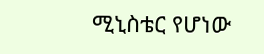ሚኒስቴር የሆነው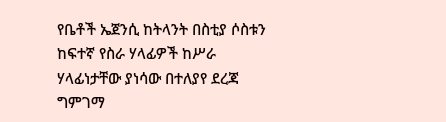የቤቶች ኤጀንሲ ከትላንት በስቲያ ሶስቱን ከፍተኛ የስራ ሃላፊዎች ከሥራ ሃላፊነታቸው ያነሳው በተለያየ ደረጃ ግምገማ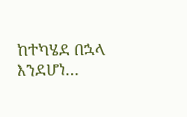ከተካሄደ በኋላ እንደሆነ…